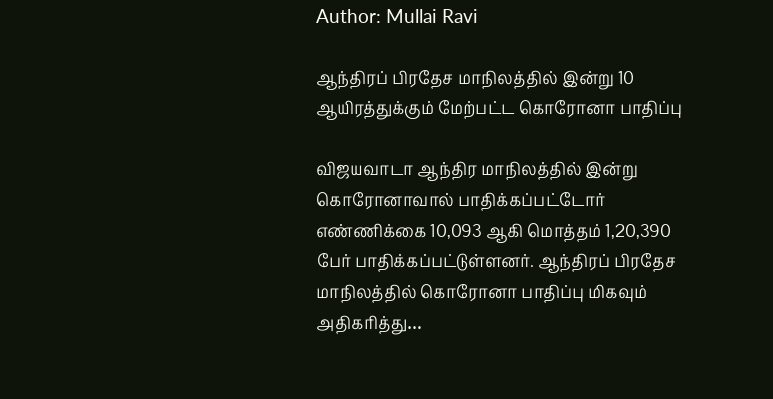Author: Mullai Ravi

ஆந்திரப் பிரதேச மாநிலத்தில் இன்று 10 ஆயிரத்துக்கும் மேற்பட்ட கொரோனா பாதிப்பு

விஜயவாடா ஆந்திர மாநிலத்தில் இன்று கொரோனாவால் பாதிக்கப்பட்டோர் எண்ணிக்கை 10,093 ஆகி மொத்தம் 1,20,390 பேர் பாதிக்கப்பட்டுள்ளனர். ஆந்திரப் பிரதேச மாநிலத்தில் கொரோனா பாதிப்பு மிகவும் அதிகரித்து…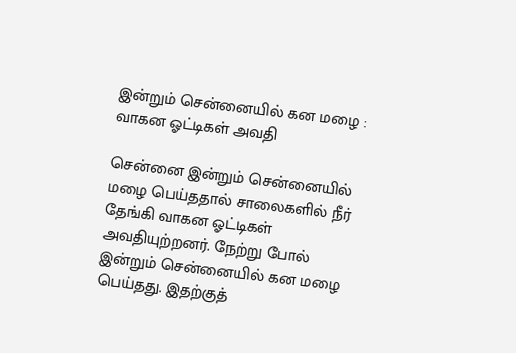இன்றும் சென்னையில் கன மழை : வாகன ஓட்டிகள் அவதி

சென்னை இன்றும் சென்னையில் மழை பெய்ததால் சாலைகளில் நீர் தேங்கி வாகன ஓட்டிகள் அவதியுற்றனர். நேற்று போல் இன்றும் சென்னையில் கன மழை பெய்தது. இதற்குத்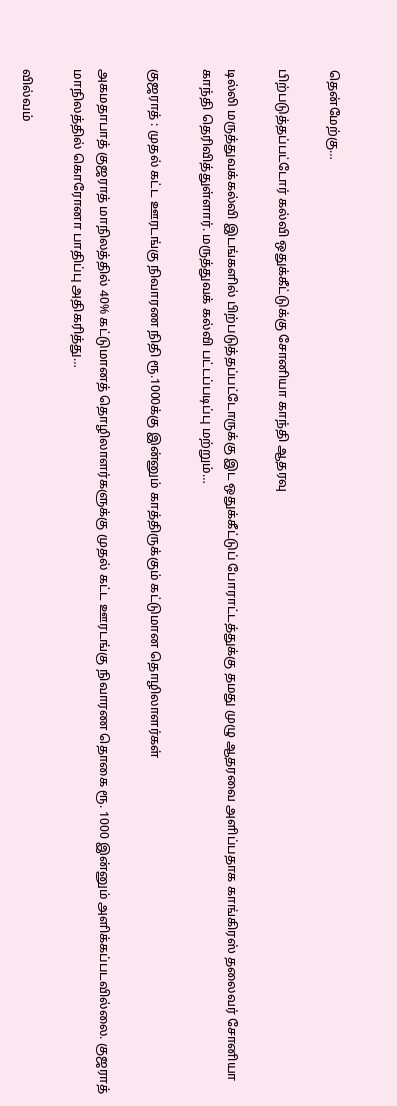தென்மேற்கு…

பிற்படுத்தப்பட்டோர் கல்வி ஒதுக்கீட்டுக்கு சோனியா காந்தி ஆதரவு

டில்லி மருத்துவக்கல்வி இடங்களில் பிற்படுத்தப்பட்டோருக்கு இட ஒதுக்கீட்டுப் போராட்டத்துக்கு தமது முழு ஆதரவை அளிப்பதாக காங்கிரஸ் தலைவர் சோனியா காந்தி தெரிவித்துள்ளார். மருத்துவக் கல்வி பட்டப்படிப்பு மற்றும்…

குஜராத் : முதல் கட்ட ஊரடங்கு நிவாரண நிதி ரூ.1000க்கு இன்னும் காத்திருக்கும் கட்டுமான தொழிலாளர்கள்

அகமதாபாத் குஜராத் மாநிலத்தில் 40% கட்டுமானத் தொழிலாளர்களுக்கு முதல் கட்ட ஊரடங்கு நிவாரண தொகை ரூ. 1000 இன்னும் அளிக்கப்படவில்லை. குஜராத் மாநிலத்தில் கொரோனா பாதிப்பு அதிகரித்து…

வில்வம்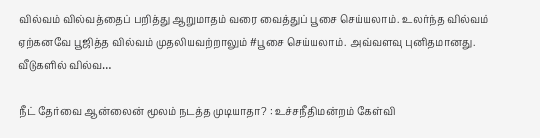வில்வம் வில்வத்தைப் பறித்து ஆறுமாதம் வரை வைத்துப் பூசை செய்யலாம். உலர்ந்த வில்வம் ஏற்கனவே பூஜித்த வில்வம் முதலியவற்றாலும் #பூசை செய்யலாம். அவ்வளவு புனிதமானது. வீடுகளில் வில்வ…

நீட் தேர்வை ஆன்லைன் மூலம் நடத்த முடியாதா? : உச்சநீதிமன்றம் கேள்வி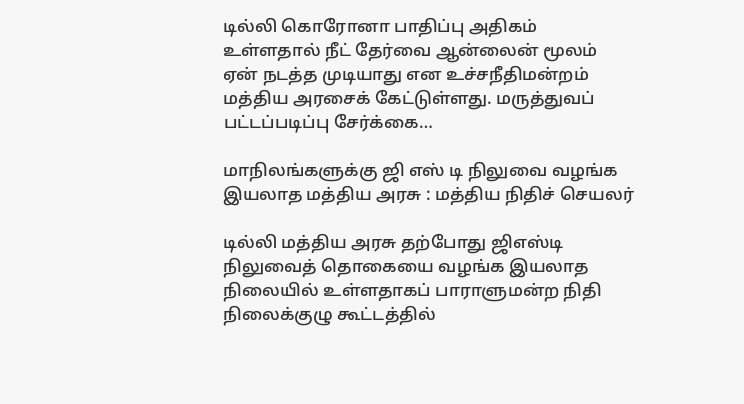டில்லி கொரோனா பாதிப்பு அதிகம் உள்ளதால் நீட் தேர்வை ஆன்லைன் மூலம் ஏன் நடத்த முடியாது என உச்சநீதிமன்றம் மத்திய அரசைக் கேட்டுள்ளது. மருத்துவப் பட்டப்படிப்பு சேர்க்கை…

மாநிலங்களுக்கு ஜி எஸ் டி நிலுவை வழங்க இயலாத மத்திய அரசு : மத்திய நிதிச் செயலர்

டில்லி மத்திய அரசு தற்போது ஜிஎஸ்டி நிலுவைத் தொகையை வழங்க இயலாத நிலையில் உள்ளதாகப் பாராளுமன்ற நிதி நிலைக்குழு கூட்டத்தில்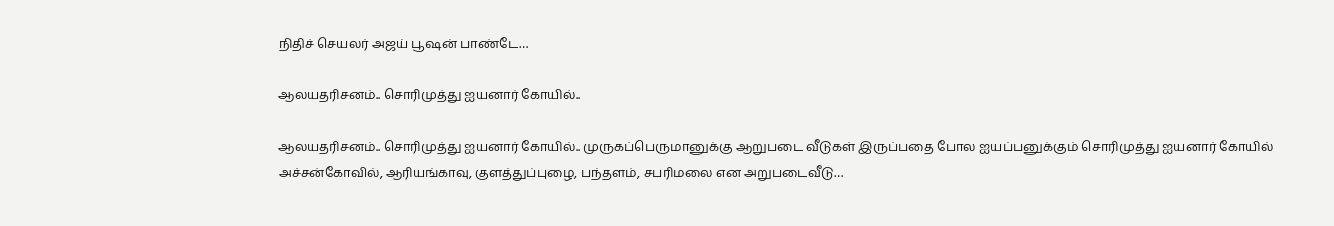நிதிச் செயலர் அஜய் பூஷன் பாண்டே…

ஆலயதரிசனம்.. சொரிமுத்து ஐயனார் கோயில்..

ஆலயதரிசனம்.. சொரிமுத்து ஐயனார் கோயில்.. முருகப்பெருமானுக்கு ஆறுபடை வீடுகள் இருப்பதை போல ஐயப்பனுக்கும் சொரிமுத்து ஐயனார் கோயில் அச்சன்கோவில், ஆரியங்காவு, குளத்துப்புழை, பந்தளம், சபரிமலை என அறுபடைவீடு…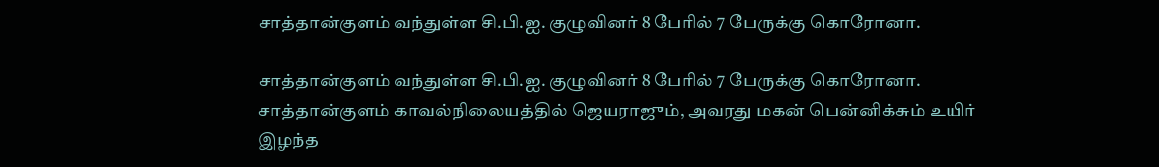சாத்தான்குளம் வந்துள்ள சி.பி.ஐ. குழுவினர் 8 பேரில் 7 பேருக்கு கொரோனா.

சாத்தான்குளம் வந்துள்ள சி.பி.ஐ. குழுவினர் 8 பேரில் 7 பேருக்கு கொரோனா. சாத்தான்குளம் காவல்நிலையத்தில் ஜெயராஜும், அவரது மகன் பென்னிக்சும் உயிர் இழந்த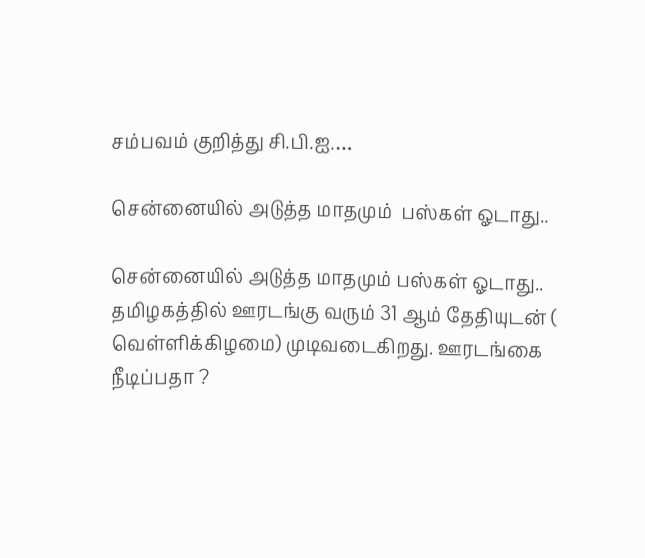சம்பவம் குறித்து சி.பி.ஐ.…

சென்னையில் அடுத்த மாதமும்  பஸ்கள் ஓடாது..

சென்னையில் அடுத்த மாதமும் பஸ்கள் ஓடாது.. தமிழகத்தில் ஊரடங்கு வரும் 31 ஆம் தேதியுடன் ( வெள்ளிக்கிழமை) முடிவடைகிறது. ஊரடங்கை நீடிப்பதா ?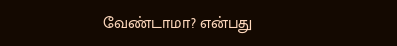வேண்டாமா? என்பது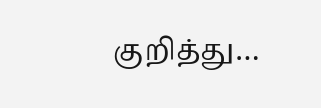குறித்து…